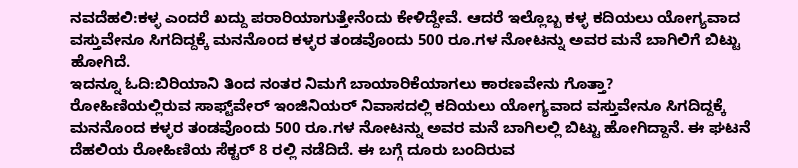ನವದೆಹಲಿ:ಕಳ್ಳ ಎಂದರೆ ಖದ್ದು ಪರಾರಿಯಾಗುತ್ತೇನೆಂದು ಕೇಳಿದ್ದೇವೆ. ಆದರೆ ಇಲ್ಲೊಬ್ಬ ಕಳ್ಳ ಕದಿಯಲು ಯೋಗ್ಯವಾದ ವಸ್ತುವೇನೂ ಸಿಗದಿದ್ದಕ್ಕೆ ಮನನೊಂದ ಕಳ್ಳರ ತಂಡವೊಂದು 500 ರೂ.ಗಳ ನೋಟನ್ನು ಅವರ ಮನೆ ಬಾಗಿಲಿಗೆ ಬಿಟ್ಟು ಹೋಗಿದೆ.
ಇದನ್ನೂ ಓದಿ:ಬಿರಿಯಾನಿ ತಿಂದ ನಂತರ ನಿಮಗೆ ಬಾಯಾರಿಕೆಯಾಗಲು ಕಾರಣವೇನು ಗೊತ್ತಾ?
ರೋಹಿಣಿಯಲ್ಲಿರುವ ಸಾಫ್ಟ್‌ವೇರ್‌ ಇಂಜಿನಿಯರ್‌ ನಿವಾಸದಲ್ಲಿ ಕದಿಯಲು ಯೋಗ್ಯವಾದ ವಸ್ತುವೇನೂ ಸಿಗದಿದ್ದಕ್ಕೆ ಮನನೊಂದ ಕಳ್ಳರ ತಂಡವೊಂದು 500 ರೂ.ಗಳ ನೋಟನ್ನು ಅವರ ಮನೆ ಬಾಗಿಲಲ್ಲಿ ಬಿಟ್ಟು ಹೋಗಿದ್ದಾನೆ. ಈ ಘಟನೆ ದೆಹಲಿಯ ರೋಹಿಣಿಯ ಸೆಕ್ಟರ್ 8 ರಲ್ಲಿ ನಡೆದಿದೆ. ಈ ಬಗ್ಗೆ ದೂರು ಬಂದಿರುವ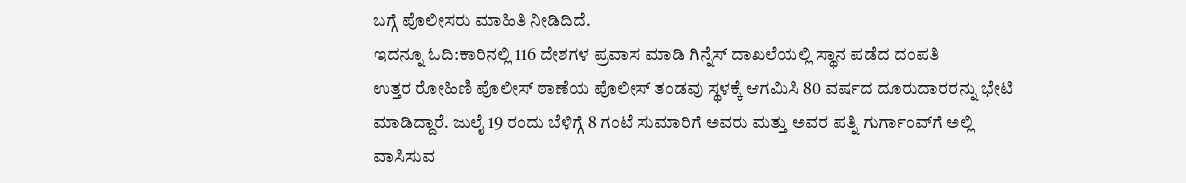ಬಗ್ಗೆ ಪೊಲೀಸರು ಮಾಹಿತಿ ನೀಡಿದಿದೆ.
ಇದನ್ನೂ ಓದಿ:ಕಾರಿನಲ್ಲಿ 116 ದೇಶಗಳ ಪ್ರವಾಸ ಮಾಡಿ ಗಿನ್ನೆಸ್ ದಾಖಲೆಯಲ್ಲಿ ಸ್ಥಾನ ಪಡೆದ ದಂಪತಿ
ಉತ್ತರ ರೋಹಿಣಿ ಪೊಲೀಸ್ ಠಾಣೆಯ ಪೊಲೀಸ್ ತಂಡವು ಸ್ಥಳಕ್ಕೆ ಆಗಮಿಸಿ 80 ವರ್ಷದ ದೂರುದಾರರನ್ನು ಭೇಟಿ ಮಾಡಿದ್ದಾರೆ. ಜುಲೈ 19 ರಂದು ಬೆಳಿಗ್ಗೆ 8 ಗಂಟೆ ಸುಮಾರಿಗೆ ಅವರು ಮತ್ತು ಅವರ ಪತ್ನಿ ಗುರ್ಗಾಂವ್‌ಗೆ ಅಲ್ಲಿ ವಾಸಿಸುವ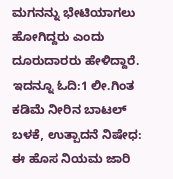ಮಗನನ್ನು ಭೇಟಿಯಾಗಲು ಹೋಗಿದ್ದರು ಎಂದು ದೂರುದಾರರು ಹೇಳಿದ್ದಾರೆ.
ಇದನ್ನೂ ಓದಿ:1 ಲೀ.ಗಿಂತ ಕಡಿಮೆ ನೀರಿನ ಬಾಟಲ್‌ ಬಳಕೆ, ಉತ್ಪಾದನೆ ನಿಷೇಧ: ಈ ಹೊಸ ನಿಯಮ ಜಾರಿ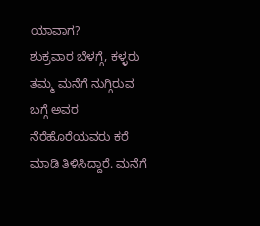ಯಾವಾಗ?
ಶುಕ್ರವಾರ ಬೆಳಗ್ಗೆ, ಕಳ್ಳರು ತಮ್ಮ ಮನೆಗೆ ನುಗ್ಗಿರುವ ಬಗ್ಗೆ ಅವರ ನೆರೆಹೊರೆಯವರು ಕರೆ ಮಾಡಿ ತಿಳಿಸಿದ್ದಾರೆ. ಮನೆಗೆ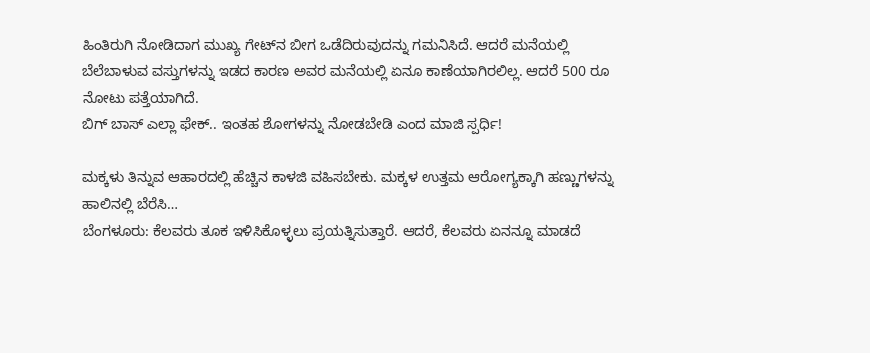ಹಿಂತಿರುಗಿ ನೋಡಿದಾಗ ಮುಖ್ಯ ಗೇಟ್‌ನ ಬೀಗ ಒಡೆದಿರುವುದನ್ನು ಗಮನಿಸಿದೆ. ಆದರೆ ಮನೆಯಲ್ಲಿ ಬೆಲೆಬಾಳುವ ವಸ್ತುಗಳನ್ನು ಇಡದ ಕಾರಣ ಅವರ ಮನೆಯಲ್ಲಿ ಏನೂ ಕಾಣೆಯಾಗಿರಲಿಲ್ಲ. ಆದರೆ 500 ರೂ ನೋಟು ಪತ್ತೆಯಾಗಿದೆ.
ಬಿಗ್ ಬಾಸ್ ಎಲ್ಲಾ ಫೇಕ್.. ಇಂತಹ ಶೋಗಳನ್ನು ನೋಡಬೇಡಿ ಎಂದ ಮಾಜಿ ಸ್ಪರ್ಧಿ!

ಮಕ್ಕಳು ತಿನ್ನುವ ಆಹಾರದಲ್ಲಿ ಹೆಚ್ಚಿನ ಕಾಳಜಿ ವಹಿಸಬೇಕು. ಮಕ್ಕಳ ಉತ್ತಮ ಆರೋಗ್ಯಕ್ಕಾಗಿ ಹಣ್ಣುಗಳನ್ನು ಹಾಲಿನಲ್ಲಿ ಬೆರೆಸಿ…
ಬೆಂಗಳೂರು: ಕೆಲವರು ತೂಕ ಇಳಿಸಿಕೊಳ್ಳಲು ಪ್ರಯತ್ನಿಸುತ್ತಾರೆ. ಆದರೆ, ಕೆಲವರು ಏನನ್ನೂ ಮಾಡದೆ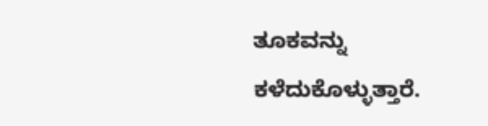ತೂಕವನ್ನು ಕಳೆದುಕೊಳ್ಳುತ್ತಾರೆ.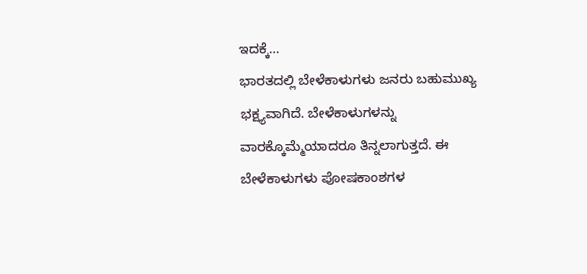ಇದಕ್ಕೆ…
ಭಾರತದಲ್ಲಿ ಬೇಳೆಕಾಳುಗಳು ಜನರು ಬಹುಮುಖ್ಯ ಭಕ್ಷ್ಯವಾಗಿದೆ. ಬೇಳೆಕಾಳುಗಳನ್ನು ವಾರಕ್ಕೊಮ್ಮೆಯಾದರೂ ತಿನ್ನಲಾಗುತ್ತದೆ. ಈ ಬೇಳೆಕಾಳುಗಳು ಪೋಷಕಾಂಶಗಳ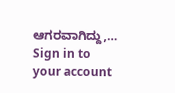ಆಗರವಾಗಿದ್ದು,…
Sign in to your account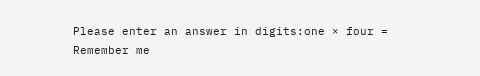Please enter an answer in digits:one × four =
Remember me